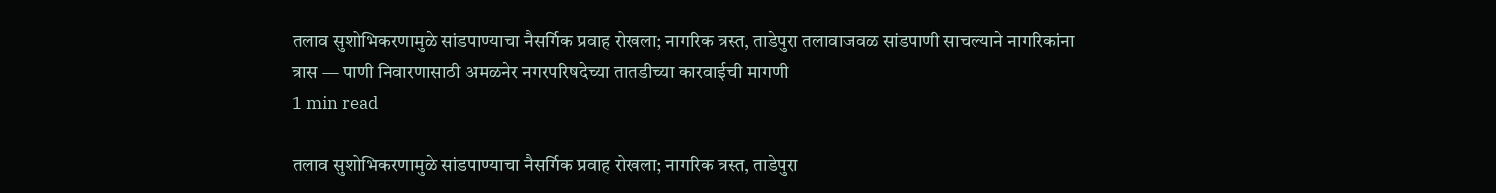तलाव सुशोभिकरणामुळे सांडपाण्याचा नैसर्गिक प्रवाह रोखला; नागरिक त्रस्त, ताडेपुरा तलावाजवळ सांडपाणी साचल्याने नागरिकांना त्रास — पाणी निवारणासाठी अमळनेर नगरपरिषदेच्या तातडीच्या कारवाईची मागणी
1 min read

तलाव सुशोभिकरणामुळे सांडपाण्याचा नैसर्गिक प्रवाह रोखला; नागरिक त्रस्त, ताडेपुरा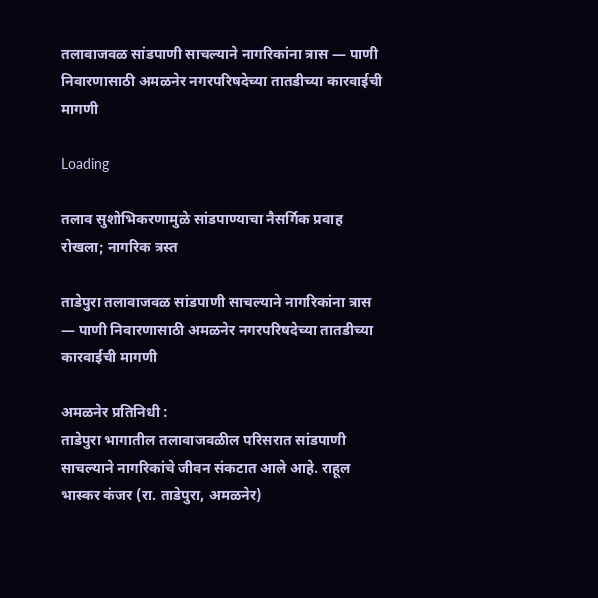तलावाजवळ सांडपाणी साचल्याने नागरिकांना त्रास — पाणी निवारणासाठी अमळनेर नगरपरिषदेच्या तातडीच्या कारवाईची मागणी

Loading

तलाव सुशोभिकरणामुळे सांडपाण्याचा नैसर्गिक प्रवाह रोखला; नागरिक त्रस्त

ताडेपुरा तलावाजवळ सांडपाणी साचल्याने नागरिकांना त्रास — पाणी निवारणासाठी अमळनेर नगरपरिषदेच्या तातडीच्या कारवाईची मागणी

अमळनेर प्रतिनिधी :
ताडेपुरा भागातील तलावाजवळील परिसरात सांडपाणी साचल्याने नागरिकांचे जीवन संकटात आले आहे. राहूल भास्कर कंजर (रा. ताडेपुरा, अमळनेर)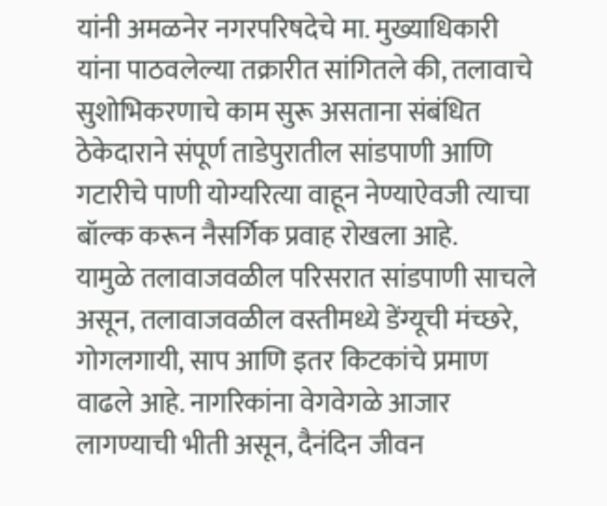यांनी अमळनेर नगरपरिषदेचे मा. मुख्याधिकारी यांना पाठवलेल्या तक्रारीत सांगितले की, तलावाचे सुशोभिकरणाचे काम सुरू असताना संबंधित ठेकेदाराने संपूर्ण ताडेपुरातील सांडपाणी आणि गटारीचे पाणी योग्यरित्या वाहून नेण्याऐवजी त्याचा बॉल्क करून नैसर्गिक प्रवाह रोखला आहे.
यामुळे तलावाजवळील परिसरात सांडपाणी साचले असून, तलावाजवळील वस्तीमध्ये डेंग्यूची मंच्छरे, गोगलगायी, साप आणि इतर किटकांचे प्रमाण वाढले आहे. नागरिकांना वेगवेगळे आजार लागण्याची भीती असून, दैनंदिन जीवन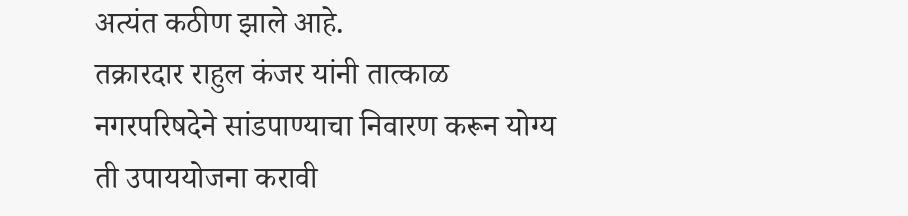अत्यंत कठीण झाले आहे.
तक्रारदार राहुल कंजर यांनी तात्काळ नगरपरिषदेने सांडपाण्याचा निवारण करून योग्य ती उपाययोजना करावी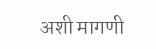अशी मागणी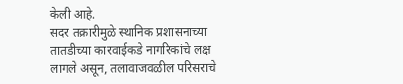केली आहे.
सदर तक्रारीमुळे स्थानिक प्रशासनाच्या तातडीच्या कारवाईकडे नागरिकांचे लक्ष लागले असून, तलावाजवळील परिसराचे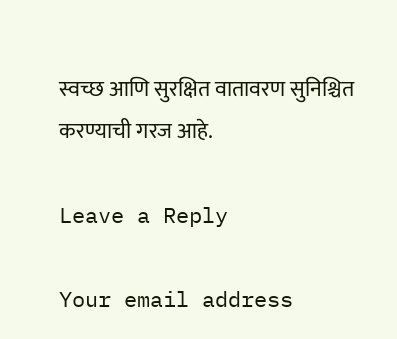स्वच्छ आणि सुरक्षित वातावरण सुनिश्चित करण्याची गरज आहे.

Leave a Reply

Your email address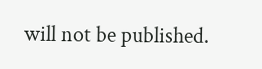will not be published.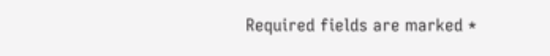Required fields are marked *